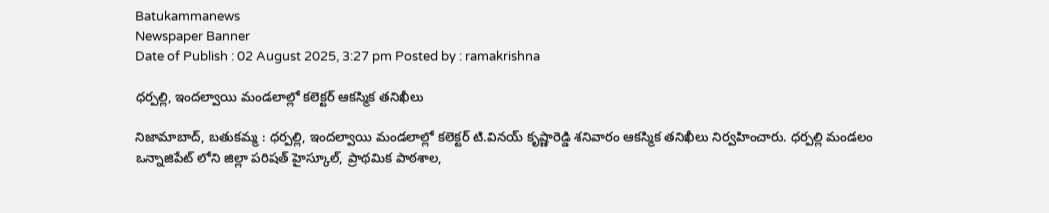Batukammanews
Newspaper Banner
Date of Publish : 02 August 2025, 3:27 pm Posted by : ramakrishna

ధర్పల్లి, ఇందల్వాయి మండలాల్లో కలెక్టర్ ఆకస్మిక తనిఖీలు

నిజామాబాద్, బతుకమ్మ : ధర్పల్లి, ఇందల్వాయి మండలాల్లో కలెక్టర్ టి.వినయ్ కృష్ణారెడ్డి శనివారం ఆకస్మిక తనిఖీలు నిర్వహించారు. ధర్పల్లి మండలం ఒన్నాజిపేట్ లోని జిల్లా పరిషత్ హైస్కూల్, ప్రాథమిక పాఠశాల,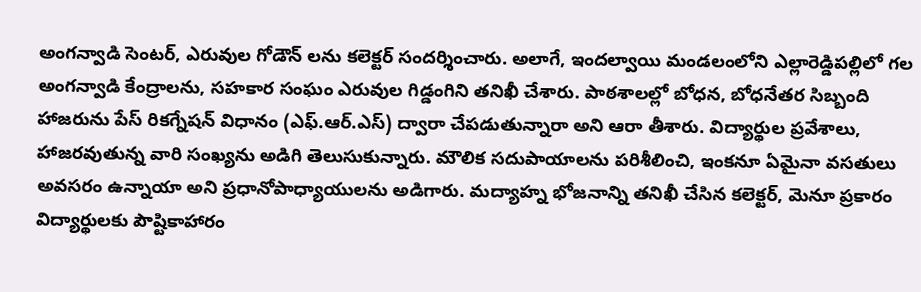అంగన్వాడి సెంటర్, ఎరువుల గోడౌన్ లను కలెక్టర్ సందర్శించారు. అలాగే, ఇందల్వాయి మండలంలోని ఎల్లారెడ్డిపల్లిలో గల అంగన్వాడి కేంద్రాలను, సహకార సంఘం ఎరువుల గిడ్డంగిని తనిఖీ చేశారు. పాఠశాలల్లో బోధన, బోధనేతర సిబ్బంది హాజరును పేస్ రికగ్నేషన్ విధానం (ఎఫ్.ఆర్.ఎస్) ద్వారా చేపడుతున్నారా అని ఆరా తీశారు. విద్యార్థుల ప్రవేశాలు, హాజరవుతున్న వారి సంఖ్యను అడిగి తెలుసుకున్నారు. మౌలిక సదుపాయాలను పరిశీలించి, ఇంకనూ ఏమైనా వసతులు అవసరం ఉన్నాయా అని ప్రధానోపాధ్యాయులను అడిగారు. మద్యాహ్న భోజనాన్ని తనిఖీ చేసిన కలెక్టర్, మెనూ ప్రకారం విద్యార్థులకు పౌష్టికాహారం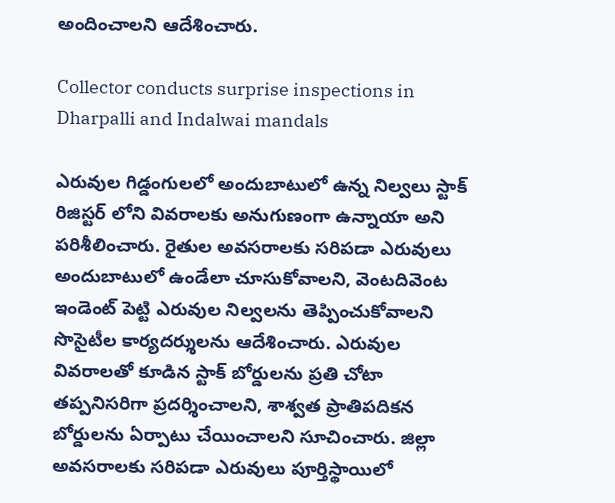అందించాలని ఆదేశించారు.

Collector conducts surprise inspections in Dharpalli and Indalwai mandals

ఎరువుల గిడ్డంగులలో అందుబాటులో ఉన్న నిల్వలు స్టాక్ రిజిస్టర్ లోని వివరాలకు అనుగుణంగా ఉన్నాయా అని పరిశీలించారు. రైతుల అవసరాలకు సరిపడా ఎరువులు అందుబాటులో ఉండేలా చూసుకోవాలని, వెంటదివెంట ఇండెంట్ పెట్టి ఎరువుల నిల్వలను తెప్పించుకోవాలని సొసైటీల కార్యదర్శులను ఆదేశించారు. ఎరువుల వివరాలతో కూడిన స్టాక్ బోర్డులను ప్రతి చోటా తప్పనిసరిగా ప్రదర్శించాలని, శాశ్వత ప్రాతిపదికన బోర్డులను ఏర్పాటు చేయించాలని సూచించారు. జిల్లా అవసరాలకు సరిపడా ఎరువులు పూర్తిస్థాయిలో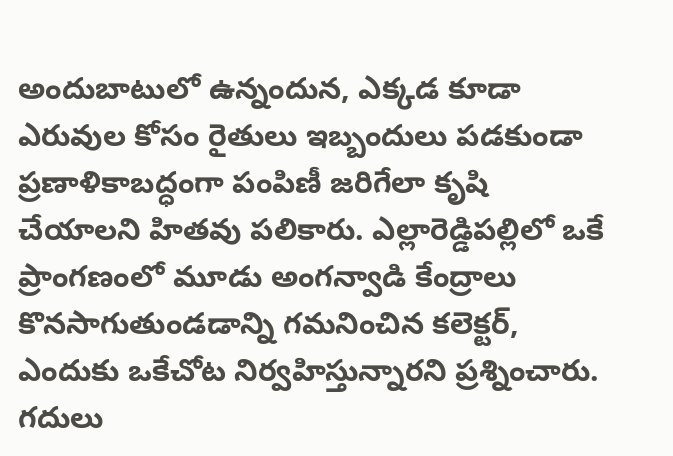అందుబాటులో ఉన్నందున, ఎక్కడ కూడా ఎరువుల కోసం రైతులు ఇబ్బందులు పడకుండా ప్రణాళికాబద్ధంగా పంపిణీ జరిగేలా కృషి చేయాలని హితవు పలికారు. ఎల్లారెడ్డిపల్లిలో ఒకే ప్రాంగణంలో మూడు అంగన్వాడి కేంద్రాలు కొనసాగుతుండడాన్ని గమనించిన కలెక్టర్, ఎందుకు ఒకేచోట నిర్వహిస్తున్నారని ప్రశ్నించారు. గదులు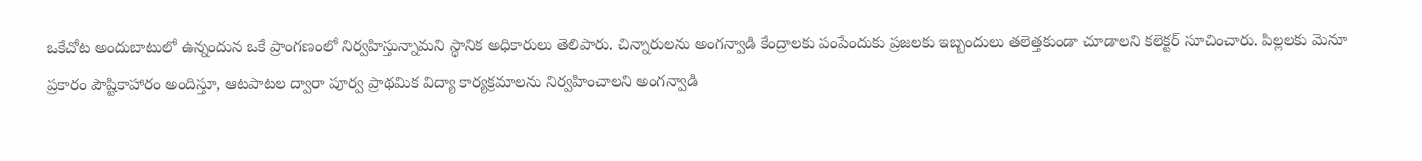ఒకేచోట అందుబాటులో ఉన్నందున ఒకే ప్రాంగణంలో నిర్వహిస్తున్నామని స్థానిక అధికారులు తెలిపారు. చిన్నారులను అంగన్వాడి కేంద్రాలకు పంపేందుకు ప్రజలకు ఇబ్బందులు తలెత్తకుండా చూడాలని కలెక్టర్ సూచించారు. పిల్లలకు మెనూ ప్రకారం పౌష్టికాహారం అందిస్తూ, ఆటపాటల ద్వారా పూర్వ ప్రాథమిక విద్యా కార్యక్రమాలను నిర్వహించాలని అంగన్వాడి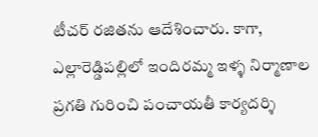టీచర్ రజితను ఆదేశించారు. కాగా, ఎల్లారెడ్డిపల్లిలో ఇందిరమ్మ ఇళ్ళ నిర్మాణాల ప్రగతి గురించి పంచాయతీ కార్యదర్శి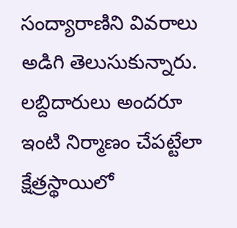సంద్యారాణిని వివరాలు అడిగి తెలుసుకున్నారు. లబ్దిదారులు అందరూ ఇంటి నిర్మాణం చేపట్టేలా క్షేత్రస్థాయిలో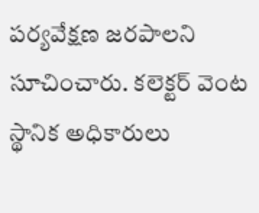పర్యవేక్షణ జరపాలని సూచించారు. కలెక్టర్ వెంట స్థానిక అధికారులు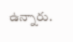ఉన్నారు.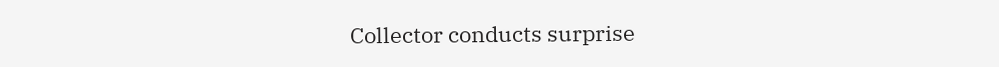Collector conducts surprise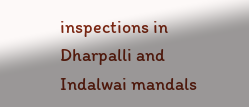inspections in Dharpalli and Indalwai mandals